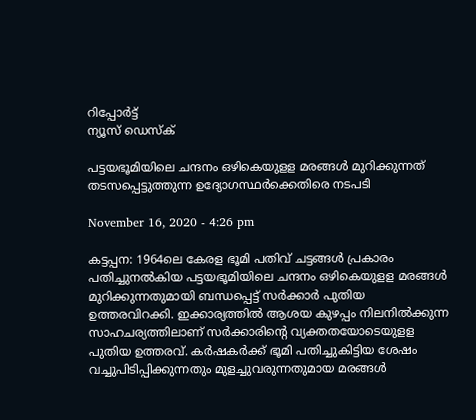റിപ്പോര്‍ട്ട്
ന്യൂസ് ഡെസ്ക്

പട്ടയഭൂമിയിലെ ചന്ദനം ഒഴികെയുളള മരങ്ങള്‍ മുറിക്കുന്നത്‌ തടസപ്പെട്ടുത്തുന്ന ഉദ്യോഗസ്ഥര്‍ക്കെതിരെ നടപടി

November 16, 2020 - 4:26 pm

കട്ടപ്പന: 1964ലെ കേരള ഭൂമി പതിവ്‌ ചട്ടങ്ങള്‍ പ്രകാരം പതിച്ചുനല്‍കിയ പട്ടയഭൂമിയിലെ ചന്ദനം ഒഴികെയുളള മരങ്ങള്‍ മുറിക്കുന്നതുമായി ബന്ധപ്പെട്ട്‌ സര്‍ക്കാര്‍ പുതിയ ഉത്തരവിറക്കി. ഇക്കാര്യത്തില്‍ ആശയ കുഴപ്പം നിലനില്‍ക്കുന്ന സാഹചര്യത്തിലാണ്‌ സര്‍ക്കാരിന്റെ വ്യക്തതയോടെയുളള പുതിയ ഉത്തരവ്‌. കര്‍ഷകര്‍ക്ക്‌ ഭൂമി പതിച്ചുകിട്ടിയ ശേഷം വച്ചുപിടിപ്പിക്കുന്നതും മുളച്ചുവരുന്നതുമായ മരങ്ങള്‍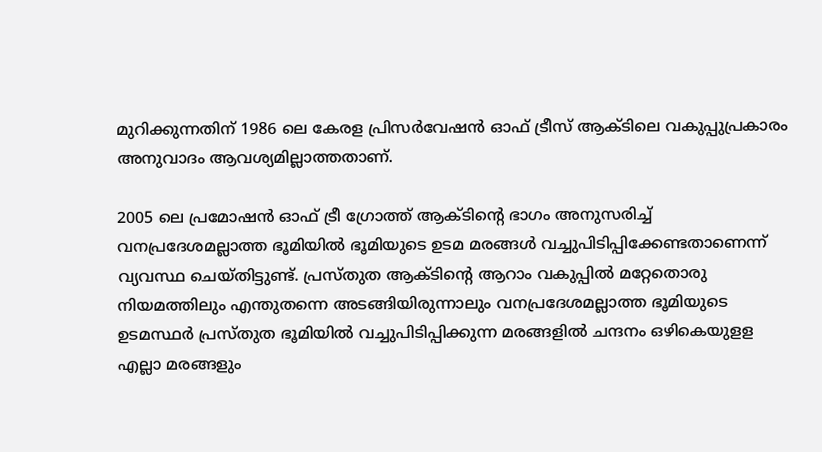മുറിക്കുന്നതിന്‌ 1986 ലെ കേരള പ്രിസര്‍വേഷന്‍ ഓഫ്‌ ട്രീസ്‌ ആക്‌ടിലെ വകുപ്പുപ്രകാരം അനുവാദം ആവശ്യമില്ലാത്തതാണ്.

2005 ലെ പ്രമോഷന്‍ ഓഫ്‌ ട്രീ ഗ്രോത്ത്‌ ആക്‌ടിന്‍റെ ഭാഗം അനുസരിച്ച്‌ വനപ്രദേശമല്ലാത്ത ഭൂമിയില്‍ ഭൂമിയുടെ ഉടമ മരങ്ങള്‍ വച്ചുപിടിപ്പിക്കേണ്ടതാണെന്ന്‌ വ്യവസ്ഥ ചെയ്‌തിട്ടുണ്ട്‌. പ്രസ്‌തുത ആക്‌ടിന്റെ ആറാം വകുപ്പില്‍ മറ്റേതൊരു നിയമത്തിലും എന്തുതന്നെ അടങ്ങിയിരുന്നാലും വനപ്രദേശമല്ലാത്ത ഭൂമിയുടെ ഉടമസ്ഥര്‍ പ്രസ്‌തുത ഭൂമിയില്‍ വച്ചുപിടിപ്പിക്കുന്ന മരങ്ങളില്‍ ചന്ദനം ഒഴികെയുളള എല്ലാ മരങ്ങളും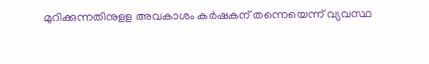മുറിക്കുന്നതിനുളള അവകാശം കര്‍ഷകന്‌ തന്നെയെന്ന്‌ വ്യവസ്ഥ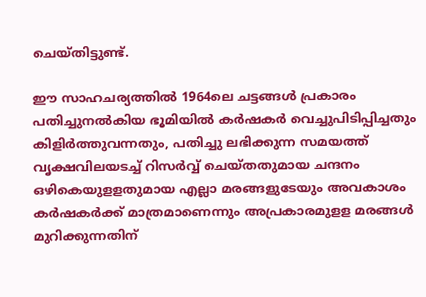ചെയ്‌തിട്ടുണ്ട്‌.

ഈ സാഹചര്യത്തില്‍ 1964ലെ ചട്ടങ്ങള്‍ പ്രകാരം പതിച്ചുനല്‍കിയ ഭൂമിയില്‍ കര്‍ഷകര്‍ വെച്ചുപിടിപ്പിച്ചതും കിളിര്‍ത്തുവന്നതും, പതിച്ചു ലഭിക്കുന്ന സമയത്ത്‌ വൃക്ഷവിലയടച്ച്‌ റിസര്‍വ്വ്‌ ചെയ്‌തതുമായ ചന്ദനം ഒഴികെയുളളതുമായ എല്ലാ മരങ്ങളുടേയും അവകാശം കര്‍ഷകര്‍ക്ക്‌ മാത്രമാണെന്നും അപ്രകാരമുളള മരങ്ങള്‍ മുറിക്കുന്നതിന്‌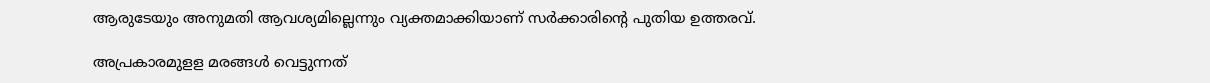ആരുടേയും അനുമതി ആവശ്യമില്ലെന്നും വ്യക്തമാക്കിയാണ്‌ സര്‍ക്കാരിന്റെ പുതിയ ഉത്തരവ്‌.

അപ്രകാരമുളള മരങ്ങള്‍ വെട്ടുന്നത്‌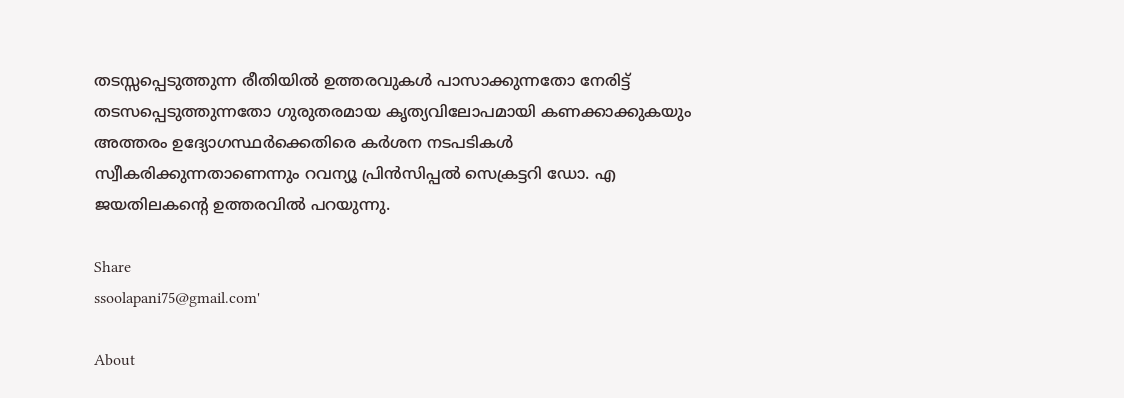തടസ്സപ്പെടുത്തുന്ന രീതിയില്‍ ഉത്തരവുകള്‍ പാസാക്കുന്നതോ നേരിട്ട്‌ തടസപ്പെടുത്തുന്നതോ ഗുരുതരമായ കൃത്യവിലോപമായി കണക്കാക്കുകയും അത്തരം ഉദ്യോഗസ്ഥര്‍ക്കെതിരെ കര്‍ശന നടപടികള്‍ സ്വീകരിക്കുന്നതാണെന്നും റവന്യൂ പ്രിന്‍സിപ്പല്‍ സെക്രട്ടറി ഡോ. എ ജയതിലകന്റെ ഉത്തരവില്‍ പറയുന്നു.

Share
ssoolapani75@gmail.com'

About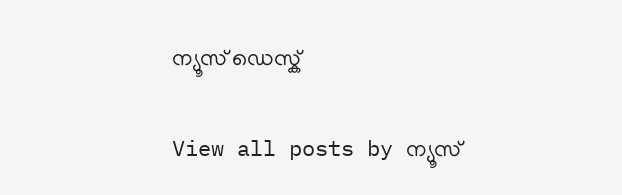ന്യൂസ് ഡെസ്ക്

View all posts by ന്യൂസ്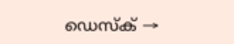ഡെസ്ക് →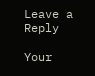Leave a Reply

Your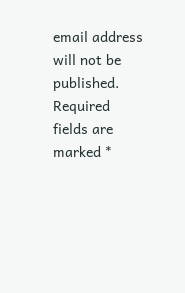email address will not be published. Required fields are marked *